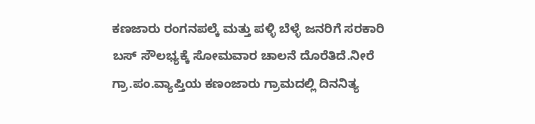ಕಣಜಾರು ರಂಗನಪಲ್ಕೆ ಮತ್ತು ಪಳ್ಳಿ ಬೆಳ್ಳೆ ಜನರಿಗೆ ಸರಕಾರಿ ಬಸ್ ಸೌಲಭ್ಯಕ್ಕೆ ಸೋಮವಾರ ಚಾಲನೆ ದೊರೆತಿದೆ.ನೀರೆ ಗ್ರಾ.ಪಂ.ವ್ಯಾಪ್ತಿಯ ಕಣಂಜಾರು ಗ್ರಾಮದಲ್ಲಿ ದಿನನಿತ್ಯ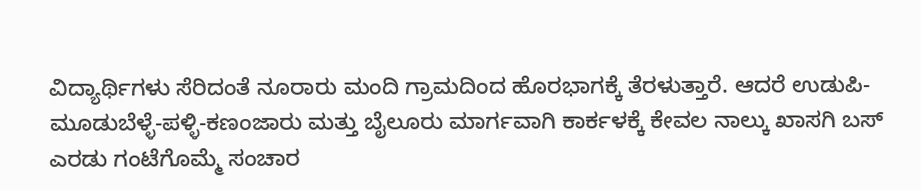ವಿದ್ಯಾರ್ಥಿಗಳು ಸೆರಿದಂತೆ ನೂರಾರು ಮಂದಿ ಗ್ರಾಮದಿಂದ ಹೊರಭಾಗಕ್ಕೆ ತೆರಳುತ್ತಾರೆ. ಆದರೆ ಉಡುಪಿ-ಮೂಡುಬೆಳ್ಳೆ-ಪಳ್ಳಿ-ಕಣಂಜಾರು ಮತ್ತು ಬೈಲೂರು ಮಾರ್ಗವಾಗಿ ಕಾರ್ಕಳಕ್ಕೆ ಕೇವಲ ನಾಲ್ಕು ಖಾಸಗಿ ಬಸ್ ಎರಡು ಗಂಟೆಗೊಮ್ಮೆ ಸಂಚಾರ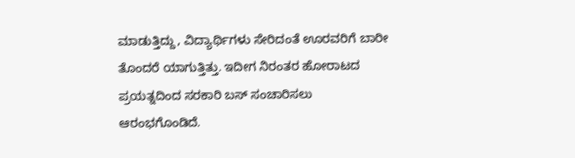ಮಾಡುತ್ತಿದ್ದು, ವಿದ್ಯಾರ್ಥಿಗಳು ಸೇರಿದಂತೆ ಊರವರಿಗೆ ಬಾರೀ ತೊಂದರೆ ಯಾಗುತ್ತಿತ್ತು. ಇದೀಗ ನಿರಂತರ ಹೋರಾಟದ ಪ್ರಯತ್ನದಿಂದ ಸರಕಾರಿ ಬಸ್ ಸಂಚಾರಿಸಲು ಆರಂಭಗೊಂಡಿದೆ.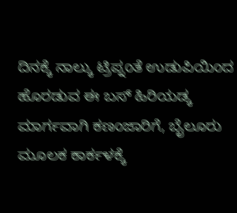ದಿನಕ್ಕೆ ನಾಲ್ಕು ಟ್ರಿಪ್ನಂತೆ ಉಡುಪಿಯಿಂದ ಹೊರಡುವ ಈ ಬಸ್ ಹಿರಿಯಡ್ಕ ಮಾರ್ಗವಾಗಿ ಕಣಂಜಾರಿಗೆ, ಬೈಲೂರು ಮೂಲಕ ಕಾರ್ಕಳಕ್ಕೆ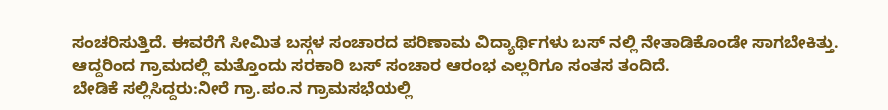ಸಂಚರಿಸುತ್ತಿದೆ. ಈವರೆಗೆ ಸೀಮಿತ ಬಸ್ಗಳ ಸಂಚಾರದ ಪರಿಣಾಮ ವಿದ್ಯಾರ್ಥಿಗಳು ಬಸ್ ನಲ್ಲಿ ನೇತಾಡಿಕೊಂಡೇ ಸಾಗಬೇಕಿತ್ತು. ಆದ್ದರಿಂದ ಗ್ರಾಮದಲ್ಲಿ ಮತ್ತೊಂದು ಸರಕಾರಿ ಬಸ್ ಸಂಚಾರ ಆರಂಭ ಎಲ್ಲರಿಗೂ ಸಂತಸ ತಂದಿದೆ.
ಬೇಡಿಕೆ ಸಲ್ಲಿಸಿದ್ದರು:ನೀರೆ ಗ್ರಾ.ಪಂ.ನ ಗ್ರಾಮಸಭೆಯಲ್ಲಿ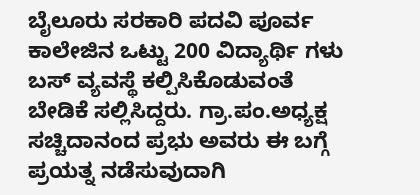ಬೈಲೂರು ಸರಕಾರಿ ಪದವಿ ಪೂರ್ವ ಕಾಲೇಜಿನ ಒಟ್ಟು 200 ವಿದ್ಯಾರ್ಥಿ ಗಳು ಬಸ್ ವ್ಯವಸ್ಥೆ ಕಲ್ಪಿಸಿಕೊಡುವಂತೆ ಬೇಡಿಕೆ ಸಲ್ಲಿಸಿದ್ದರು. ಗ್ರಾ.ಪಂ.ಅಧ್ಯಕ್ಷ ಸಚ್ಚಿದಾನಂದ ಪ್ರಭು ಅವರು ಈ ಬಗ್ಗೆ ಪ್ರಯತ್ನ ನಡೆಸುವುದಾಗಿ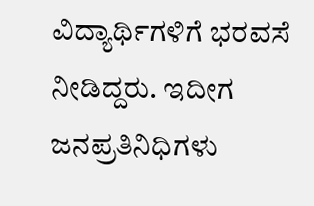ವಿದ್ಯಾರ್ಥಿಗಳಿಗೆ ಭರವಸೆ ನೀಡಿದ್ದರು. ಇದೀಗ ಜನಪ್ರತಿನಿಧಿಗಳು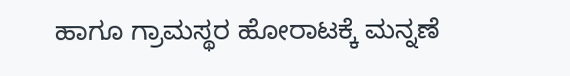ಹಾಗೂ ಗ್ರಾಮಸ್ಥರ ಹೋರಾಟಕ್ಕೆ ಮನ್ನಣೆ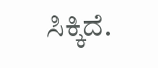ಸಿಕ್ಕಿದೆ.